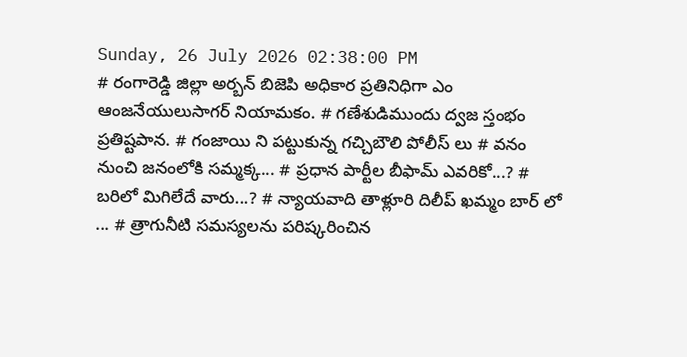Sunday, 26 July 2026 02:38:00 PM
# రంగారెడ్డి జిల్లా అర్బన్ బిజెపి అధికార ప్రతినిధిగా ఎం ఆంజనేయులుసాగర్ నియామకం. # గణేశుడిముందు ద్వజ స్తంభం ప్రతిష్టపాన. # గంజాయి ని పట్టుకున్న గచ్చిబౌలి పోలీస్ లు # వనం నుంచి జనంలోకి సమ్మక్క... # ప్రధాన పార్టీల బీఫామ్ ఎవరికో...? # బరిలో మిగిలేదే వారు...? # న్యాయవాది తాళ్లూరి దిలీప్ ఖమ్మం బార్ లో ... # త్రాగునీటి సమస్యలను పరిష్కరించిన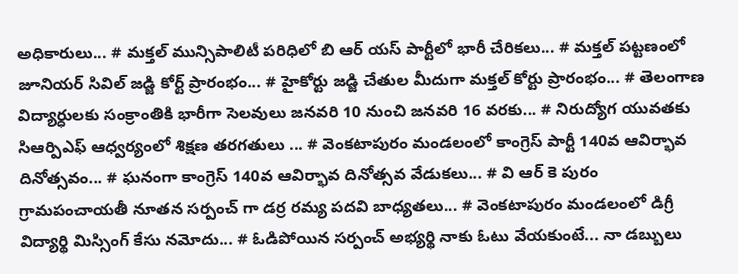అధికారులు... # మక్తల్ మున్సిపాలిటీ పరిధిలో బి ఆర్ యస్ పార్టీలో భారీ చేరికలు... # మక్తల్ పట్టణంలో జూనియర్ సివిల్ జడ్జి కోర్ట్ ప్రారంభం... # హైకోర్టు జడ్జి చేతుల మీదుగా మక్తల్ కోర్టు ప్రారంభం... # తెలంగాణ విద్యార్ధులకు సంక్రాంతికి భారీగా సెలవులు జనవరి 10 నుంచి జనవరి 16 వరకు... # నిరుద్యోగ యువతకు సిఆర్పిఎఫ్ ఆధ్వర్యంలో శిక్షణ తరగతులు ... # వెంకటాపురం మండలంలో కాంగ్రెస్ పార్టీ 140వ ఆవిర్భావ దినోత్సవం... # ఘనంగా కాంగ్రెస్ 140వ ఆవిర్భావ దినోత్సవ వేడుకలు... # వి ఆర్ కె పురం గ్రామపంచాయతీ నూతన సర్పంచ్ గా డర్ర రమ్య పదవి బాధ్యతలు... # వెంకటాపురం మండలంలో డిగ్రీ విద్యార్థి మిస్సింగ్ కేసు నమోదు... # ఓడిపోయిన సర్పంచ్ అభ్యర్థి నాకు ఓటు వేయకుంటే... నా డబ్బులు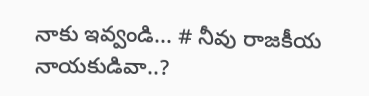నాకు ఇవ్వండి... # నీవు రాజకీయ నాయకుడివా..?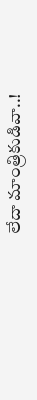లేదా మాంత్రికుడివా..!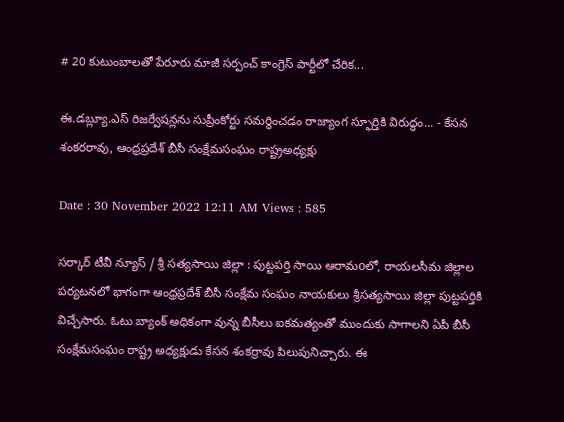# 20 కుటుంబాలతో పేరూరు మాజీ సర్పంచ్ కాంగ్రెస్ పార్టీలో చేరిక...

ఈ.డబ్ల్యూ.ఎస్ రిజర్వేషన్లను సుప్రీంకోర్టు సమర్థించడం రాజ్యాంగ స్ఫూర్తికి విరుద్ధం... - కేసన శంకరరావు, ఆంధ్రప్రదేశ్ బీసీ సంక్షేమసంఘం రాష్ట్రఅధ్యక్షు

Date : 30 November 2022 12:11 AM Views : 585

సర్కార్ టీవీ న్యూస్ / శ్రీ సత్యసాయి జిల్లా : పుట్టపర్తి సాయి ఆరామoలో, రాయలసీమ జిల్లాల పర్యటనలో భాగంగా ఆంధ్రప్రదేశ్ బీసీ సంక్షేమ సంఘం నాయకులు శ్రీసత్యసాయి జిల్లా పుట్టపర్తికి విచ్చేసారు. ఓటు బ్యాంక్ అధికంగా వున్న బీసీలు ఐకమత్యంతో ముందుకు సాగాలని ఏపీ బీసీ సంక్షేమసంఘం రాష్ట్ర అధ్యక్షుడు కేసన శంకర్రావు పిలుపునిచ్చారు. ఈ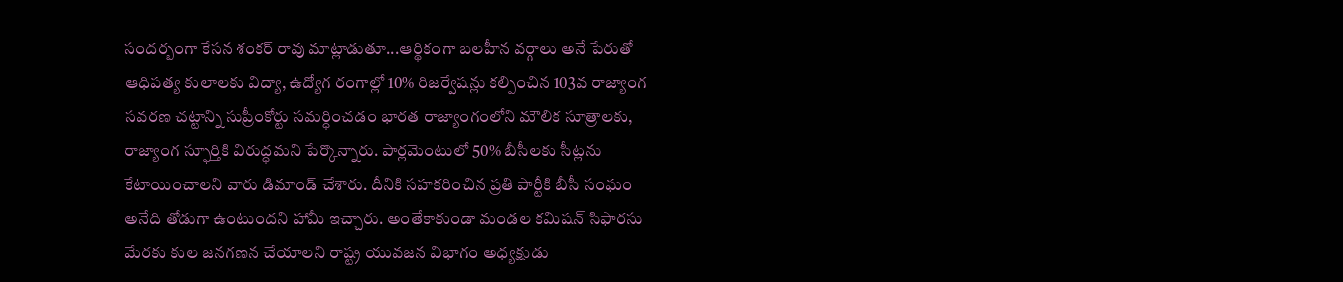సందర్బంగా కేసన శంకర్ రావు మాట్లాడుతూ...ఆర్థికంగా బలహీన వర్గాలు అనే పేరుతో ఆధిపత్య కులాలకు విద్యా, ఉద్యోగ రంగాల్లో 10% రిజర్వేషన్లు కల్పించిన 103వ రాజ్యాంగ సవరణ చట్టాన్ని సుప్రీంకోర్టు సమర్ధించడం భారత రాజ్యాంగంలోని మౌలిక సూత్రాలకు, రాజ్యాంగ స్ఫూర్తికి విరుద్ధమని పేర్కొన్నారు. పార్లమెంటులో 50% బీసీలకు సీట్లను కేటాయించాలని వారు డిమాండ్ చేశారు. దీనికి సహకరించిన ప్రతి పార్టీకి బీసీ సంఘం అనేది తోడుగా ఉంటుందని హామీ ఇచ్చారు. అంతేకాకుండా మండల కమిషన్ సిఫారసు మేరకు కుల జనగణన చేయాలని రాష్ట్ర యువజన విభాగం అధ్యక్షుడు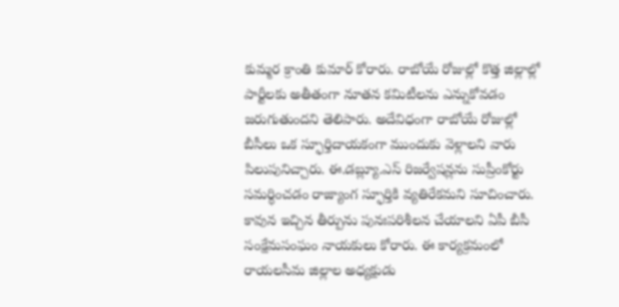కుమ్మర క్రాంతి కుమార్ కోరారు. రాబోయే రోజుల్లో కొత్త జిల్లాల్లో పార్టీలకు అతీతంగా నూతన కమిటీలను ఎన్నుకోవడం జరుగుతుందని తెలిపారు. అదేవిధంగా రాబోయే రోజుల్లో బీసీలు ఒక స్ఫూర్తిదాయకంగా ముందుకు వెళ్లాలని వారు పిలుపునిచ్చారు. ఈ.డబ్ల్యూ.ఎస్ రిజర్వేషన్లను సుప్రీంకోర్టు సమర్ధించడం రాజ్యాంగ స్ఫూర్తికి వ్యతిరేకమని సూచించారు. కావున ఇచ్చిన తీర్పును పునఃపరిశీలన చేయాలని ఏపీ బీసీ సంక్షేమసంఘం నాయకులు కోరారు. ఈ కార్యక్రమంలో రాయలసీమ జిల్లాల అధ్యక్షుడు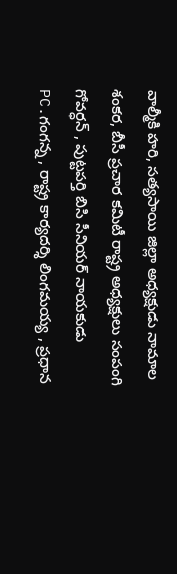వాల్మీకి హరి, సత్యసాయి జిల్లా అధ్యక్షుడు నామాల శంకర, బీసీ ప్రచార కమిటీ రాష్ట్ర అధ్యక్షులు సంపంగి గోవర్ధన్ , పుట్టపర్తి బిసి సీనియర్ నాయకుడు PC.గంగన్న , రాష్ట్ర కార్యదర్శి లింగమయ్య , ప్రధాన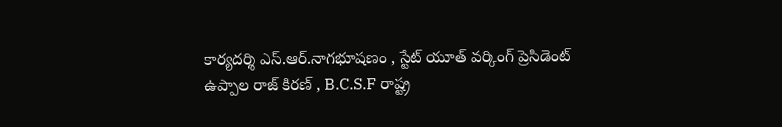కార్యదర్శి ఎస్.ఆర్.నాగభూషణం , స్టేట్ యూత్ వర్కింగ్ ప్రెసిడెంట్ ఉప్పాల రాజ్ కిరణ్ , B.C.S.F రాష్ట్ర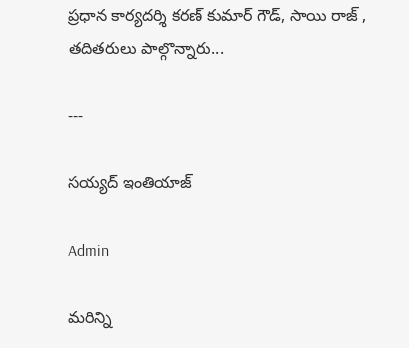ప్రధాన కార్యదర్శి కరణ్ కుమార్ గౌడ్, సాయి రాజ్ , తదితరులు పాల్గొన్నారు...

---

సయ్యద్ ఇంతియాజ్

Admin

మరిన్ని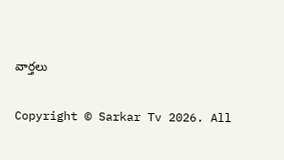వార్తలు

Copyright © Sarkar Tv 2026. All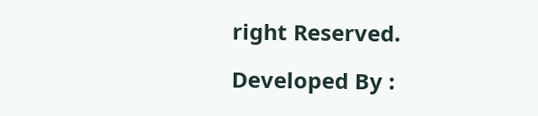right Reserved.

Developed By :